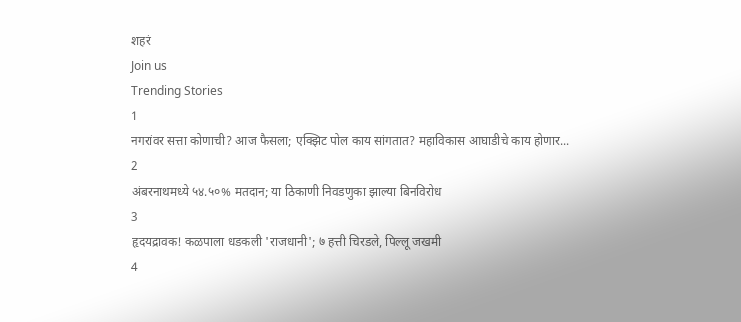शहरं
Join us
Trending Stories
1
नगरांवर सत्ता कोणाची? आज फैसला; एक्झिट पोल काय सांगतात? महाविकास आघाडीचे काय होणार...
2
अंबरनाथमध्ये ५४.५०% मतदान; या ठिकाणी निवडणुका झाल्या बिनविरोध
3
हृदयद्रावक! कळपाला धडकली 'राजधानी'; ७ हत्ती चिरडले, पिल्लू जखमी
4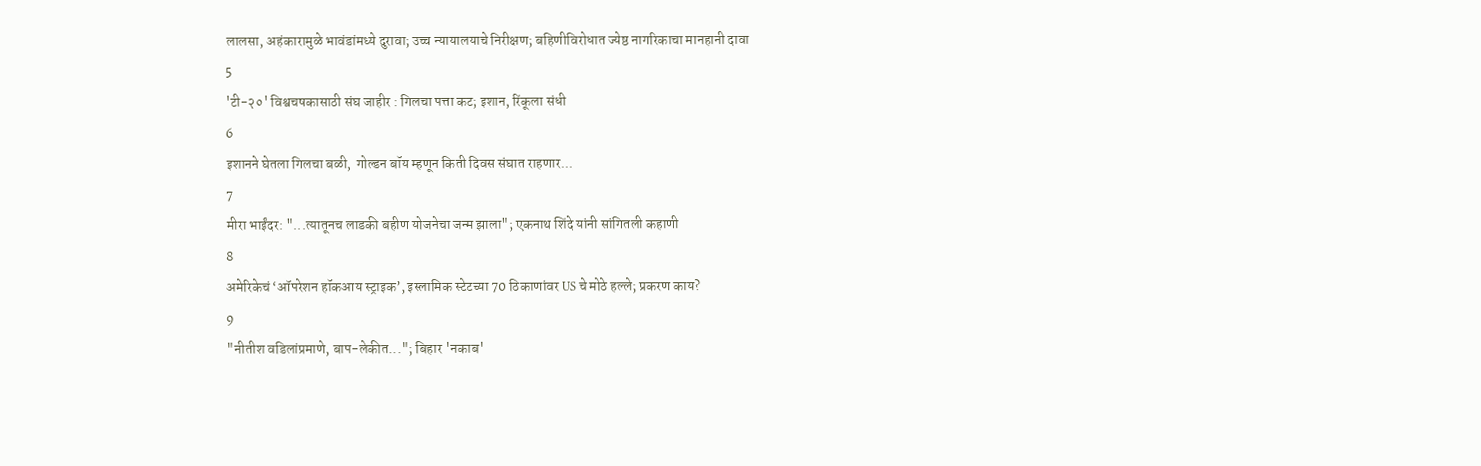लालसा, अहंकारामुळे भावंडांमध्ये दुरावा; उच्च न्यायालयाचे निरीक्षण; बहिणीविरोधात ज्येष्ठ नागरिकाचा मानहानी दावा
5
'टी-२०' विश्वचषकासाठी संघ जाहीर : गिलचा पत्ता कट; इशान, रिंकूला संधी
6
इशानने घेतला गिलचा बळी,  गोल्डन बॉय म्हणून किती दिवस संघात राहणार...
7
मीरा भाईंदर: "...त्यातूनच लाडकी बहीण योजनेचा जन्म झाला"; एकनाथ शिंदे यांनी सांगितली कहाणी
8
अमेरिकेचं ‘ऑपरेशन हॉकआय स्ट्राइक’, इस्लामिक स्टेटच्या 70 ठिकाणांवर US चे मोठे हल्ले; प्रकरण काय?
9
"नीतीश वडिलांप्रमाणे, बाप-लेकीत..."; बिहार 'नकाब'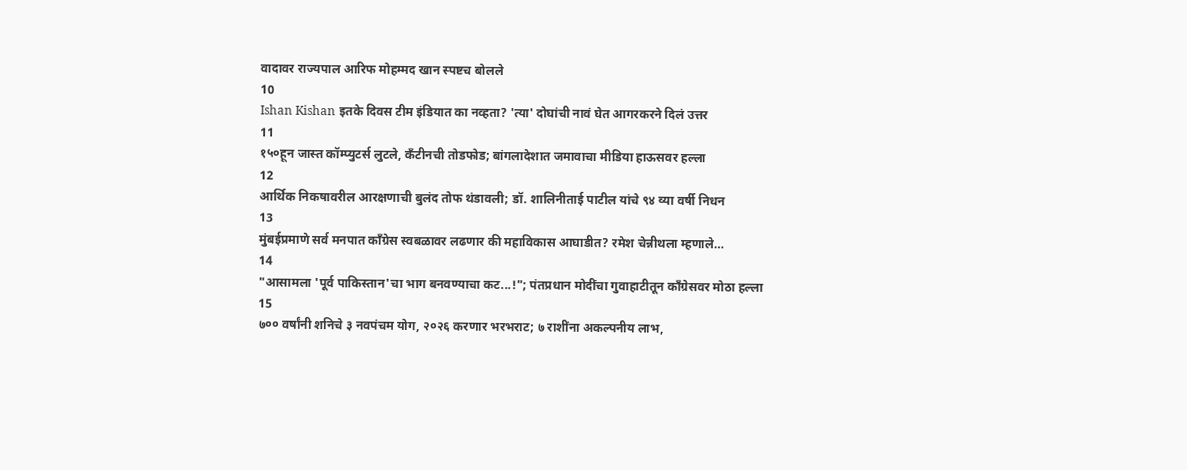वादावर राज्यपाल आरिफ मोहम्मद खान स्पष्टच बोलले
10
Ishan Kishan इतके दिवस टीम इंडियात का नव्हता? 'त्या' दोघांची नावं घेत आगरकरने दिलं उत्तर
11
१५०हून जास्त कॉम्प्युटर्स लुटले, कँटीनची तोडफोड; बांगलादेशात जमावाचा मीडिया हाऊसवर हल्ला
12
आर्थिक निकषावरील आरक्षणाची बुलंद तोफ थंडावली; डॉ. शालिनीताई पाटील यांचे ९४ व्या वर्षी निधन
13
मुंबईप्रमाणे सर्व मनपात काँग्रेस स्वबळावर लढणार की महाविकास आघाडीत? रमेश चेन्नीथला म्हणाले…
14
"आसामला 'पूर्व पाकिस्तान'चा भाग बनवण्याचा कट...!"; पंतप्रधान मोदींचा गुवाहाटीतून काँग्रेसवर मोठा हल्ला
15
७०० वर्षांनी शनिचे ३ नवपंचम योग, २०२६ करणार भरभराट; ७ राशींना अकल्पनीय लाभ,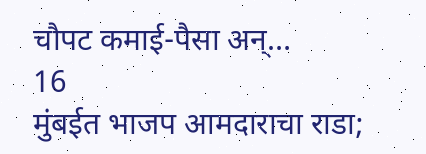चौपट कमाई-पैसा अन्…
16
मुंबईत भाजप आमदाराचा राडा;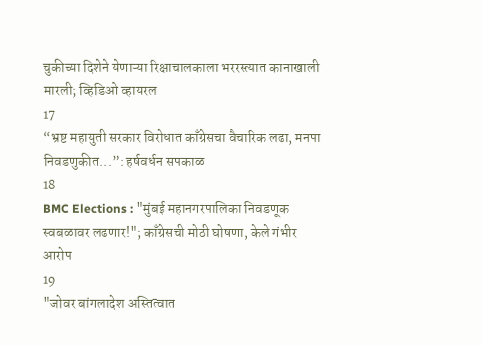चुकीच्या दिशेने येणाऱ्या रिक्षाचालकाला भररस्त्यात कानाखाली मारली; व्हिडिओ व्हायरल
17
“भ्रष्ट महायुती सरकार विरोधात काँग्रेसचा वैचारिक लढा, मनपा निवडणुकीत...”: हर्षवर्धन सपकाळ
18
BMC Elections : "मुंबई महानगरपालिका निवडणूक स्वबळावर लढणार!"; काँग्रेसची मोठी घोषणा, केले गंभीर आरोप
19
"जोवर बांगलादेश अस्तित्वात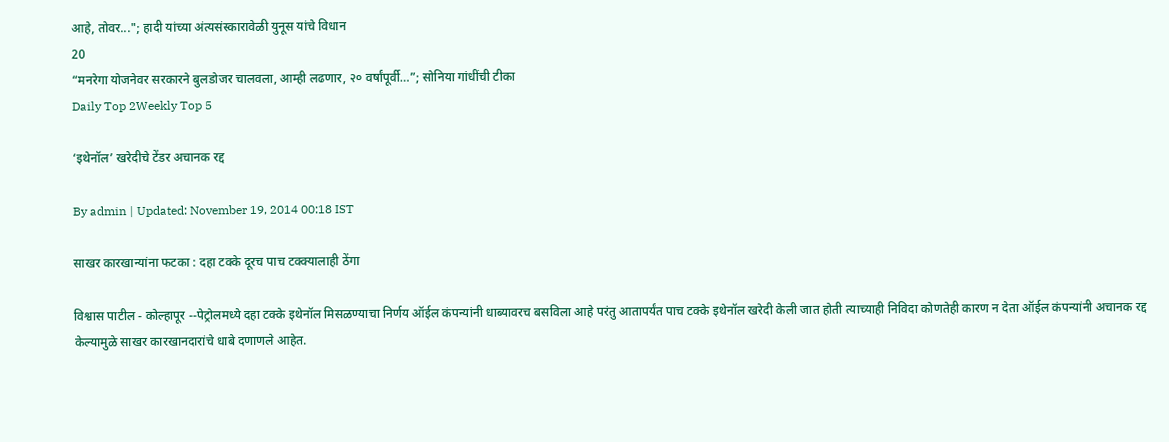आहे, तोवर..."; हादी यांच्या अंत्यसंस्कारावेळी युनूस यांचे विधान
20
“मनरेगा योजनेवर सरकारने बुलडोजर चालवला, आम्ही लढणार, २० वर्षांपूर्वी…”; सोनिया गांधींची टीका
Daily Top 2Weekly Top 5

‘इथेनॉल’ खरेदीचे टेंडर अचानक रद्द

By admin | Updated: November 19, 2014 00:18 IST

साखर कारखान्यांना फटका : दहा टक्के दूरच पाच टक्क्यालाही ठेंगा

विश्वास पाटील - कोल्हापूर --पेट्रोलमध्ये दहा टक्के इथेनॉल मिसळण्याचा निर्णय ऑईल कंपन्यांनी धाब्यावरच बसविला आहे परंतु आतापर्यंत पाच टक्के इथेनॉल खरेदी केली जात होती त्याच्याही निविदा कोणतेही कारण न देता ऑईल कंपन्यांनी अचानक रद्द केल्यामुळे साखर कारखानदारांचे धाबे दणाणले आहेत.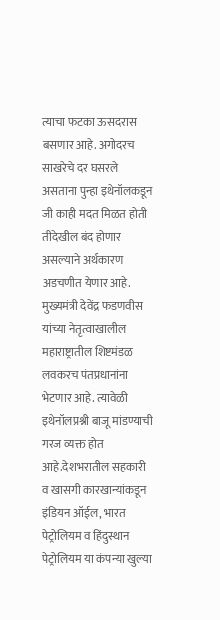त्याचा फटका ऊसदरास बसणार आहे. अगोदरच साखरेचे दर घसरले असताना पुन्हा इथेनॉलकडून जी काही मदत मिळत होती तीदेखील बंद होणार असल्याने अर्थकारण अडचणीत येणार आहे. मुख्यमंत्री देवेंद्र फडणवीस यांच्या नेतृत्वाखालील महाराष्ट्रातील शिष्टमंडळ लवकरच पंतप्रधानांना भेटणार आहे. त्यावेळी इथेनॉलप्रश्नी बाजू मांडण्याची गरज व्यक्त होत आहे.देशभरातील सहकारी व खासगी कारखान्यांकडून इंडियन ऑईल, भारत पेट्रोलियम व हिंदुस्थान पेट्रोलियम या कंपन्या खुल्या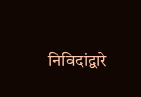निविदांद्वारे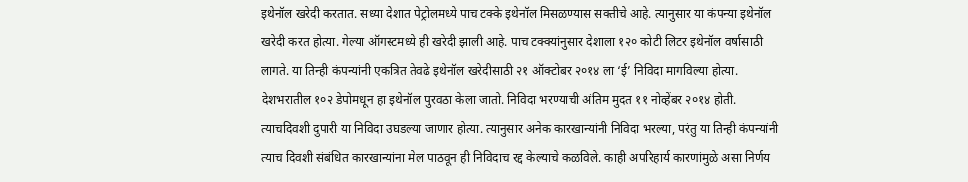इथेनॉल खरेदी करतात. सध्या देशात पेट्रोलमध्ये पाच टक्के इथेनॉल मिसळण्यास सक्तीचे आहे. त्यानुसार या कंपन्या इथेनॉल खरेदी करत होत्या. गेल्या ऑगस्टमध्ये ही खरेदी झाली आहे. पाच टक्क्यांनुसार देशाला १२० कोटी लिटर इथेनॉल वर्षासाठी लागते. या तिन्ही कंपन्यांनी एकत्रित तेवढे इथेनॉल खरेदीसाठी २१ ऑक्टोबर २०१४ ला ‘ई’ निविदा मागविल्या होत्या. देशभरातील १०२ डेपोमधून हा इथेनॉल पुरवठा केला जातो. निविदा भरण्याची अंतिम मुदत ११ नोव्हेंबर २०१४ होती. त्याचदिवशी दुपारी या निविदा उघडल्या जाणार होत्या. त्यानुसार अनेक कारखान्यांनी निविदा भरल्या, परंतु या तिन्ही कंपन्यांनी त्याच दिवशी संबंधित कारखान्यांना मेल पाठवून ही निविदाच रद्द केल्याचे कळविले. काही अपरिहार्य कारणांमुळे असा निर्णय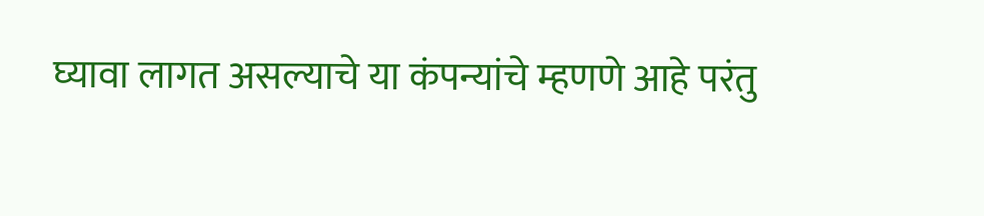घ्यावा लागत असल्याचे या कंपन्यांचे म्हणणे आहे परंतु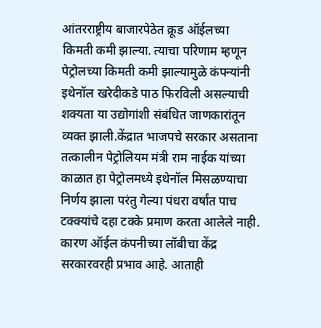आंतरराष्ट्रीय बाजारपेठेत क्रूड ऑईलच्या किमती कमी झाल्या. त्याचा परिणाम म्हणून पेट्रोलच्या किमती कमी झाल्यामुळे कंपन्यांनी इथेनॉल खरेदीकडे पाठ फिरविली असल्याची शक्यता या उद्योगांशी संबंधित जाणकारांतून व्यक्त झाली.केंद्रात भाजपचे सरकार असताना तत्कालीन पेट्रोलियम मंत्री राम नाईक यांच्या काळात हा पेट्रोलमध्ये इथेनॉल मिसळण्याचा निर्णय झाला परंतु गेल्या पंधरा वर्षांत पाच टक्क्यांचे दहा टक्के प्रमाण करता आलेले नाही. कारण ऑईल कंपनीच्या लॉबीचा केंद्र सरकारवरही प्रभाव आहे. आताही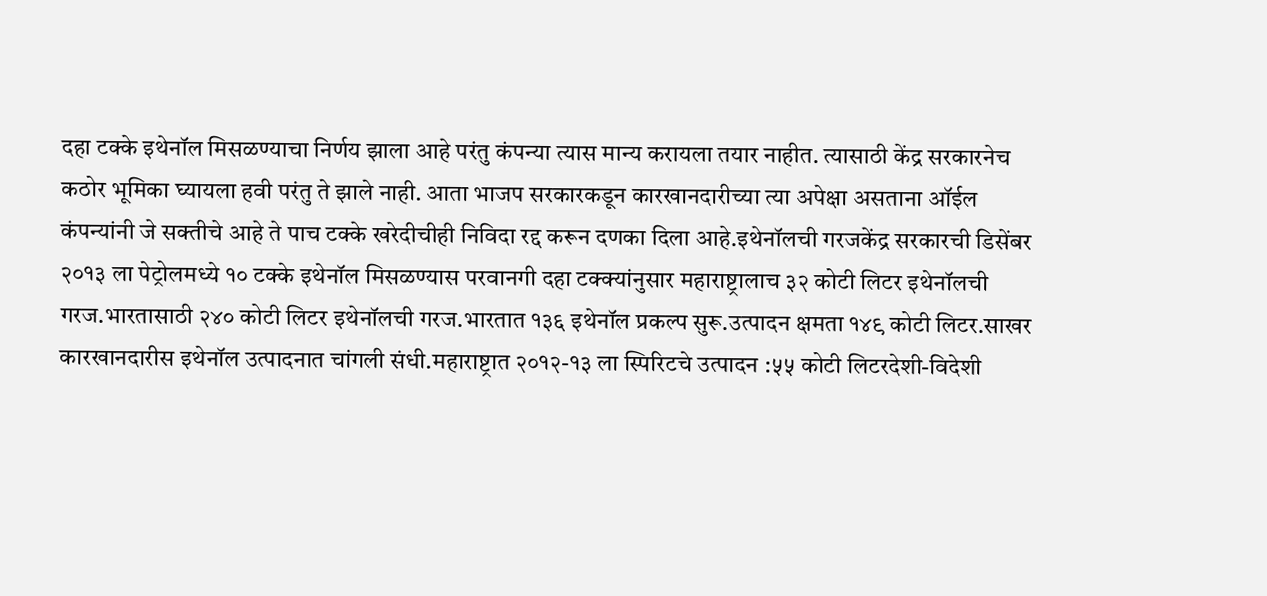दहा टक्के इथेनॉल मिसळण्याचा निर्णय झाला आहे परंतु कंपन्या त्यास मान्य करायला तयार नाहीत. त्यासाठी केंद्र सरकारनेच कठोर भूमिका घ्यायला हवी परंतु ते झाले नाही. आता भाजप सरकारकडून कारखानदारीच्या त्या अपेक्षा असताना ऑईल कंपन्यांनी जे सक्तीचे आहे ते पाच टक्के खरेदीचीही निविदा रद्द करून दणका दिला आहे.इथेनॉलची गरजकेंद्र सरकारची डिसेंबर २०१३ ला पेट्रोलमध्ये १० टक्के इथेनॉल मिसळण्यास परवानगी दहा टक्क्यांनुसार महाराष्ट्रालाच ३२ कोटी लिटर इथेनॉलची गरज.भारतासाठी २४० कोटी लिटर इथेनॉलची गरज.भारतात १३६ इथेनॉल प्रकल्प सुरू.उत्पादन क्षमता १४९ कोटी लिटर.साखर कारखानदारीस इथेनॉल उत्पादनात चांगली संधी.महाराष्ट्रात २०१२-१३ ला स्पिरिटचे उत्पादन :५५ कोटी लिटरदेशी-विदेशी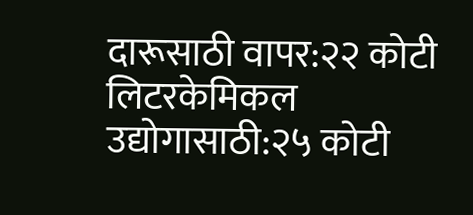दारूसाठी वापर:२२ कोटी लिटरकेमिकल उद्योगासाठी:२५ कोटी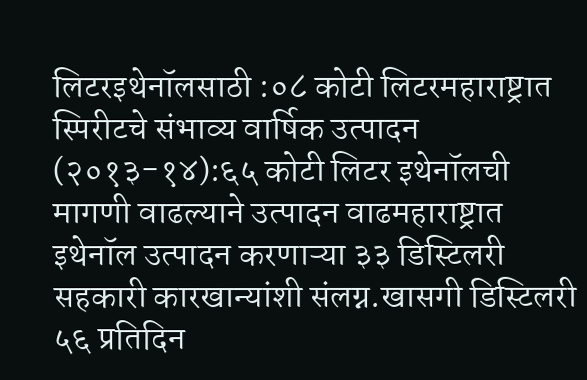लिटरइथेनॉलसाठी :०८ कोटी लिटरमहाराष्ट्रात स्पिरीटचे संभाव्य वार्षिक उत्पादन (२०१३-१४):६५ कोटी लिटर इथेनॉलची मागणी वाढल्याने उत्पादन वाढमहाराष्ट्रात इथेनॉल उत्पादन करणाऱ्या ३३ डिस्टिलरी सहकारी कारखान्यांशी संलग्न.खासगी डिस्टिलरी ५६ प्रतिदिन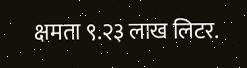क्षमता ९.२३ लाख लिटर.